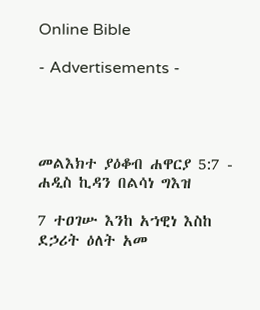Online Bible

- Advertisements -




መልእክተ ያዕቆብ ሐዋርያ 5:7 - ሐዲስ ኪዳን በልሳነ ግእዝ

7 ተዐገሡ እንከ አኀዊነ እስከ ደኃሪት ዕለት አመ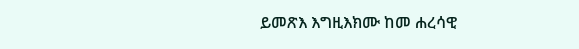ይመጽእ እግዚእክሙ ከመ ሐረሳዊ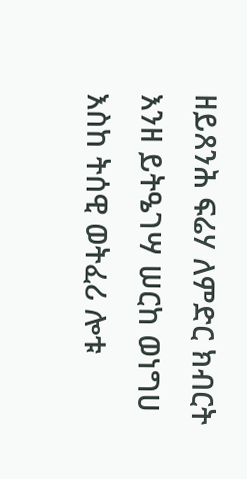ዘይጸንሕ ፍሬሃ ለምድር ክብርት እንዘ ይትዔገሣ ሠርከ ወነግሀ እስከ ትሰዊ ወትፈሪ ሎቱ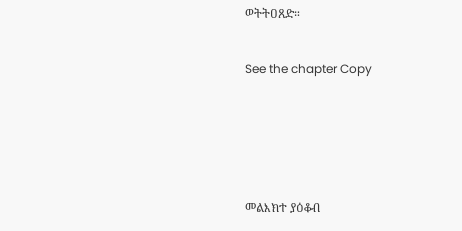ወትትዐጸድ።

See the chapter Copy




መልእክተ ያዕቆብ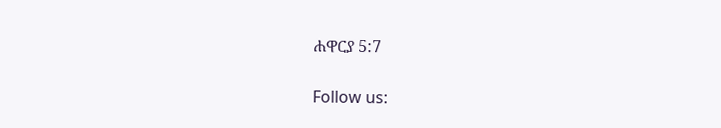ሐዋርያ 5:7

Follow us: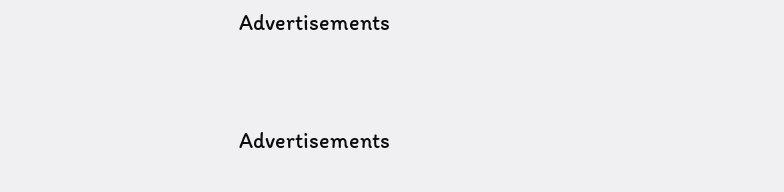Advertisements


Advertisements